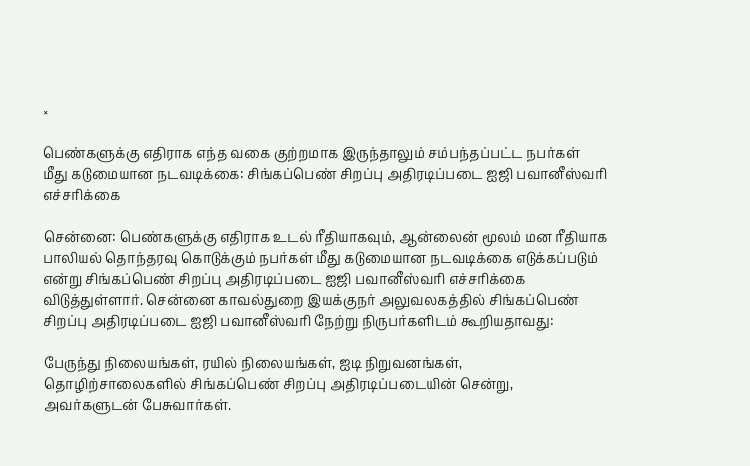×

பெண்களுக்கு எதிராக எந்த வகை குற்றமாக இருந்தாலும் சம்பந்தப்பட்ட நபர்கள் மீது கடுமையான நடவடிக்கை: சிங்கப்பெண் சிறப்பு அதிரடிப்படை ஐஜி பவானீஸ்வரி எச்சரிக்கை

சென்னை: பெண்களுக்கு எதிராக உடல் ரீதியாகவும், ஆன்லைன் மூலம் மன ரீதியாக பாலியல் தொந்தரவு கொடுக்கும் நபர்கள் மீது கடுமையான நடவடிக்கை எடுக்கப்படும் என்று சிங்கப்பெண் சிறப்பு அதிரடிப்படை ஐஜி பவானீஸ்வரி எச்சரிக்கை விடுத்துள்ளார். சென்னை காவல்துறை இயக்குநர் அலுவலகத்தில் சிங்கப்பெண் சிறப்பு அதிரடிப்படை ஐஜி பவானீஸ்வரி நேற்று நிருபர்களிடம் கூறியதாவது:

பேருந்து நிலையங்கள், ரயில் நிலையங்கள், ஐடி நிறுவனங்கள், தொழிற்சாலைகளில் சிங்கப்பெண் சிறப்பு அதிரடிப்படையின் சென்று, அவர்களுடன் பேசுவார்கள்.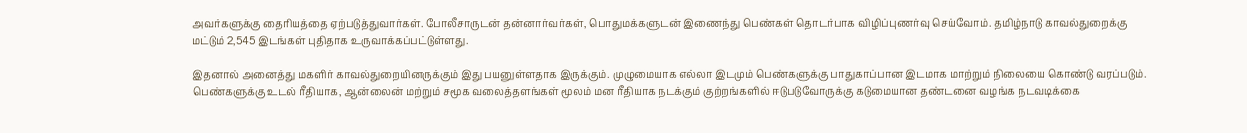அவர்களுக்கு தைரியத்தை ஏற்படுத்துவார்கள். போலீசாருடன் தன்னார்வர்கள், பொதுமக்களுடன் இணைந்து பெண்கள் தொடர்பாக விழிப்புணர்வு செய்வோம். தமிழ்நாடு காவல்துறைக்கு மட்டும் 2,545 இடங்கள் புதிதாக உருவாக்கப்பட்டுள்ளது.

இதனால் அனைத்து மகளிர் காவல்துறையினருக்கும் இது பயனுள்ளதாக இருக்கும். முழுமையாக எல்லா இடமும் பெண்களுக்கு பாதுகாப்பான இடமாக மாற்றும் நிலையை கொண்டு வரப்படும். பெண்களுக்கு உடல் ரீதியாக, ஆன்லைன் மற்றும் சமூக வலைத்தளங்கள் மூலம் மன ரீதியாக நடக்கும் குற்றங்களில் ஈடுபடுவோருக்கு கடுமையான தண்டனை வழங்க நடவடிக்கை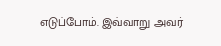எடுப்போம். இவ்வாறு அவர்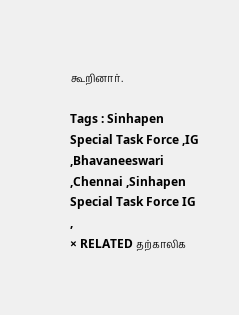கூறினார்.

Tags : Sinhapen Special Task Force ,IG ,Bhavaneeswari ,Chennai ,Sinhapen Special Task Force IG ,
× RELATED தற்காலிக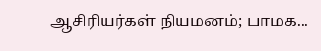ஆசிரியர்கள் நியமனம்; பாமக...